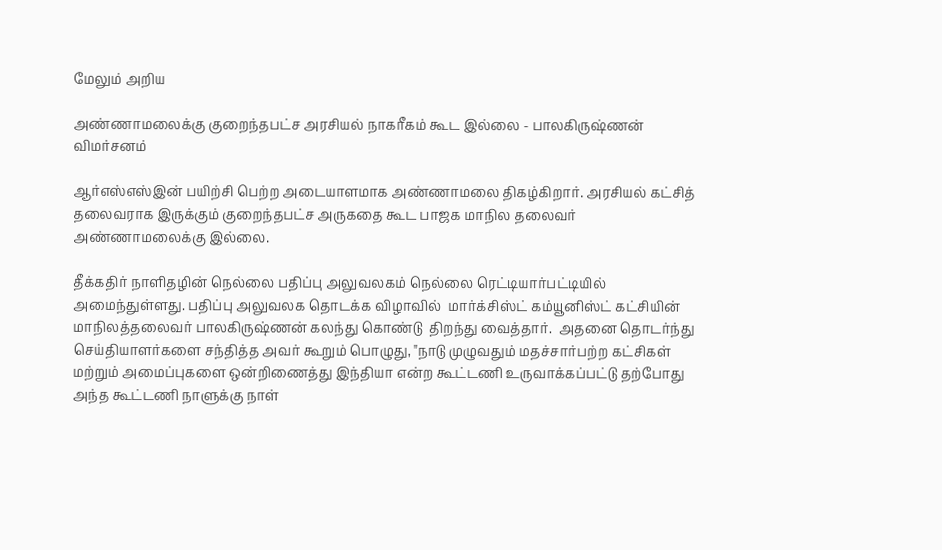மேலும் அறிய

அண்ணாமலைக்கு குறைந்தபட்ச அரசியல் நாகரீகம் கூட இல்லை - பாலகிருஷ்ணன் விமர்சனம்

ஆர்எஸ்எஸ்இன் பயிற்சி பெற்ற அடையாளமாக அண்ணாமலை திகழ்கிறார். அரசியல் கட்சித் தலைவராக இருக்கும் குறைந்தபட்ச அருகதை கூட பாஜக மாநில தலைவர் அண்ணாமலைக்கு இல்லை.

தீக்கதிர் நாளிதழின் நெல்லை பதிப்பு அலுவலகம் நெல்லை ரெட்டியார்பட்டியில் அமைந்துள்ளது. பதிப்பு அலுவலக தொடக்க விழாவில்  மார்க்சிஸ்ட் கம்யூனிஸ்ட் கட்சியின் மாநிலத்தலைவர் பாலகிருஷ்ணன் கலந்து கொண்டு  திறந்து வைத்தார்.  அதனை தொடர்ந்து செய்தியாளர்களை சந்தித்த அவர் கூறும் பொழுது, "நாடு முழுவதும் மதச்சார்பற்ற கட்சிகள் மற்றும் அமைப்புகளை ஒன்றிணைத்து இந்தியா என்ற கூட்டணி உருவாக்கப்பட்டு தற்போது அந்த கூட்டணி நாளுக்கு நாள்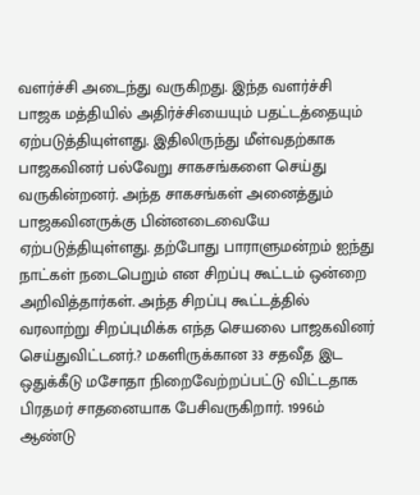வளர்ச்சி அடைந்து வருகிறது. இந்த வளர்ச்சி பாஜக மத்தியில் அதிர்ச்சியையும் பதட்டத்தையும் ஏற்படுத்தியுள்ளது. இதிலிருந்து மீள்வதற்காக பாஜகவினர் பல்வேறு சாகசங்களை செய்து வருகின்றனர். அந்த சாகசங்கள் அனைத்தும் பாஜகவினருக்கு பின்னடைவையே ஏற்படுத்தியுள்ளது. தற்போது பாராளுமன்றம் ஐந்து நாட்கள் நடைபெறும் என சிறப்பு கூட்டம் ஒன்றை அறிவித்தார்கள். அந்த சிறப்பு கூட்டத்தில் வரலாற்று சிறப்புமிக்க எந்த செயலை பாஜகவினர் செய்துவிட்டனர்.? மகளிருக்கான 33 சதவீத இட ஒதுக்கீடு மசோதா நிறைவேற்றப்பட்டு விட்டதாக பிரதமர் சாதனையாக பேசிவருகிறார். 1996ம் ஆண்டு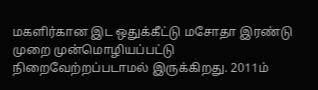மகளிர்கான இட ஒதுக்கீட்டு மசோதா இரண்டு முறை முன்மொழியப்பட்டு நிறைவேற்றப்படாமல் இருக்கிறது. 2011ம்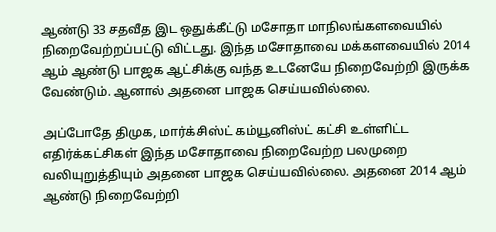ஆண்டு 33 சதவீத இட ஒதுக்கீட்டு மசோதா மாநிலங்களவையில் நிறைவேற்றப்பட்டு விட்டது. இந்த மசோதாவை மக்களவையில் 2014 ஆம் ஆண்டு பாஜக ஆட்சிக்கு வந்த உடனேயே நிறைவேற்றி இருக்க வேண்டும். ஆனால் அதனை பாஜக செய்யவில்லை.

அப்போதே திமுக, மார்க்சிஸ்ட் கம்யூனிஸ்ட் கட்சி உள்ளிட்ட எதிர்க்கட்சிகள் இந்த மசோதாவை நிறைவேற்ற பலமுறை வலியுறுத்தியும் அதனை பாஜக செய்யவில்லை. அதனை 2014 ஆம் ஆண்டு நிறைவேற்றி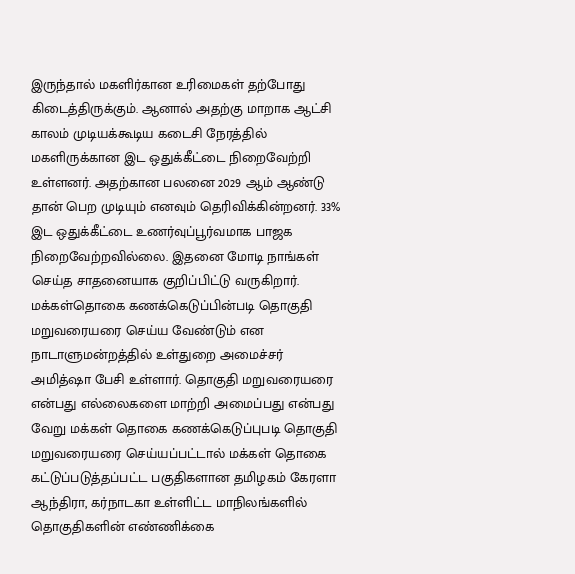இருந்தால் மகளிர்கான உரிமைகள் தற்போது கிடைத்திருக்கும். ஆனால் அதற்கு மாறாக ஆட்சி காலம் முடியக்கூடிய கடைசி நேரத்தில் மகளிருக்கான இட ஒதுக்கீட்டை நிறைவேற்றி உள்ளனர். அதற்கான பலனை 2029 ஆம் ஆண்டு தான் பெற முடியும் எனவும் தெரிவிக்கின்றனர். 33% இட ஒதுக்கீட்டை உணர்வுப்பூர்வமாக பாஜக நிறைவேற்றவில்லை. இதனை மோடி நாங்கள் செய்த சாதனையாக குறிப்பிட்டு வருகிறார். மக்கள்தொகை கணக்கெடுப்பின்படி தொகுதி மறுவரையரை செய்ய வேண்டும் என நாடாளுமன்றத்தில் உள்துறை அமைச்சர் அமித்ஷா பேசி உள்ளார். தொகுதி மறுவரையரை என்பது எல்லைகளை மாற்றி அமைப்பது என்பது வேறு மக்கள் தொகை கணக்கெடுப்புபடி தொகுதி மறுவரையரை செய்யப்பட்டால் மக்கள் தொகை கட்டுப்படுத்தப்பட்ட பகுதிகளான தமிழகம் கேரளா ஆந்திரா, கர்நாடகா உள்ளிட்ட மாநிலங்களில் தொகுதிகளின் எண்ணிக்கை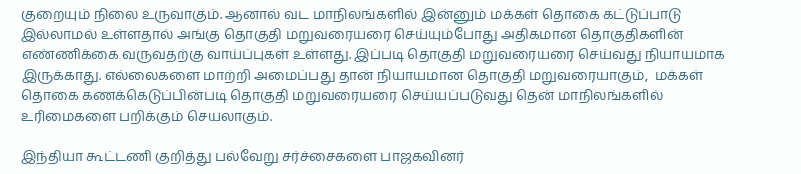குறையும் நிலை உருவாகும். ஆனால் வட மாநிலங்களில் இன்னும் மக்கள் தொகை கட்டுப்பாடு இல்லாமல் உள்ளதால் அங்கு தொகுதி மறுவரையரை செய்யும்போது அதிகமான தொகுதிகளின் எண்ணிக்கை வருவதற்கு வாய்ப்புகள் உள்ளது. இப்படி தொகுதி மறுவரையரை செய்வது நியாயமாக இருக்காது. எல்லைகளை மாற்றி அமைப்பது தான் நியாயமான தொகுதி மறுவரையாகும்,  மக்கள் தொகை கணக்கெடுப்பின்படி தொகுதி மறுவரையரை செய்யப்படுவது தென் மாநிலங்களில் உரிமைகளை பறிக்கும் செயலாகும்.

இந்தியா கூட்டணி குறித்து பல்வேறு சர்ச்சைகளை பாஜகவினர்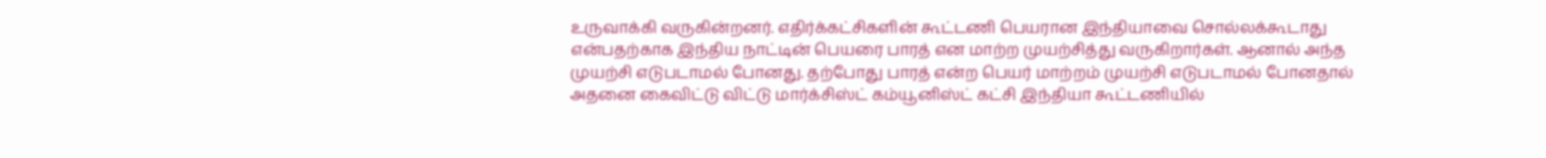உருவாக்கி வருகின்றனர். எதிர்க்கட்சிகளின் கூட்டணி பெயரான இந்தியாவை சொல்லக்கூடாது என்பதற்காக இந்திய நாட்டின் பெயரை பாரத் என மாற்ற முயற்சித்து வருகிறார்கள். ஆனால் அந்த முயற்சி எடுபடாமல் போனது. தற்போது பாரத் என்ற பெயர் மாற்றம் முயற்சி எடுபடாமல் போனதால் அதனை கைவிட்டு விட்டு மார்க்சிஸ்ட் கம்யூனிஸ்ட் கட்சி இந்தியா கூட்டணியில்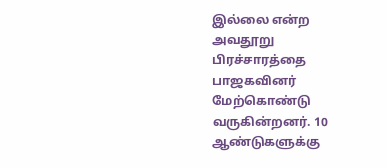இல்லை என்ற அவதூறு பிரச்சாரத்தை பாஜகவினர் மேற்கொண்டு வருகின்றனர். 10 ஆண்டுகளுக்கு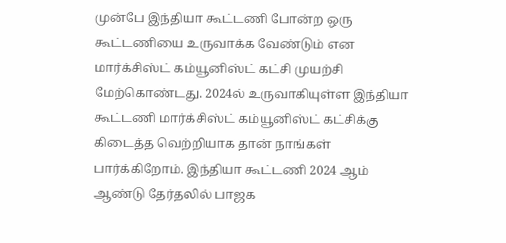முன்பே இந்தியா கூட்டணி போன்ற ஒரு கூட்டணியை உருவாக்க வேண்டும் என மார்க்சிஸ்ட் கம்யூனிஸ்ட் கட்சி முயற்சி மேற்கொண்டது. 2024ல் உருவாகியுள்ள இந்தியா கூட்டணி மார்க்சிஸ்ட் கம்யூனிஸ்ட் கட்சிக்கு கிடைத்த வெற்றியாக தான் நாங்கள் பார்க்கிறோம். இந்தியா கூட்டணி 2024 ஆம் ஆண்டு தேர்தலில் பாஜக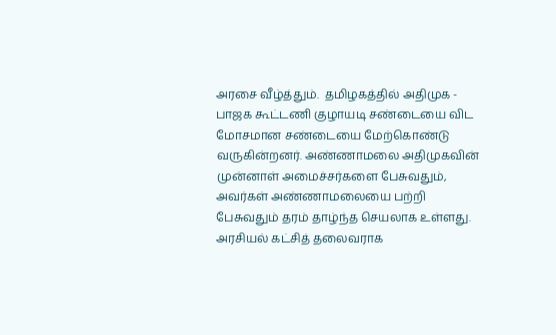அரசை வீழ்த்தும்.  தமிழகத்தில் அதிமுக - பாஜக கூட்டணி குழாயடி சண்டையை விட மோசமான சண்டையை மேற்கொண்டு வருகின்றனர். அண்ணாமலை அதிமுகவின் முன்னாள் அமைச்சர்களை பேசுவதும், அவர்கள் அண்ணாமலையை பற்றி பேசுவதும் தரம் தாழ்ந்த செயலாக உள்ளது. அரசியல் கட்சித் தலைவராக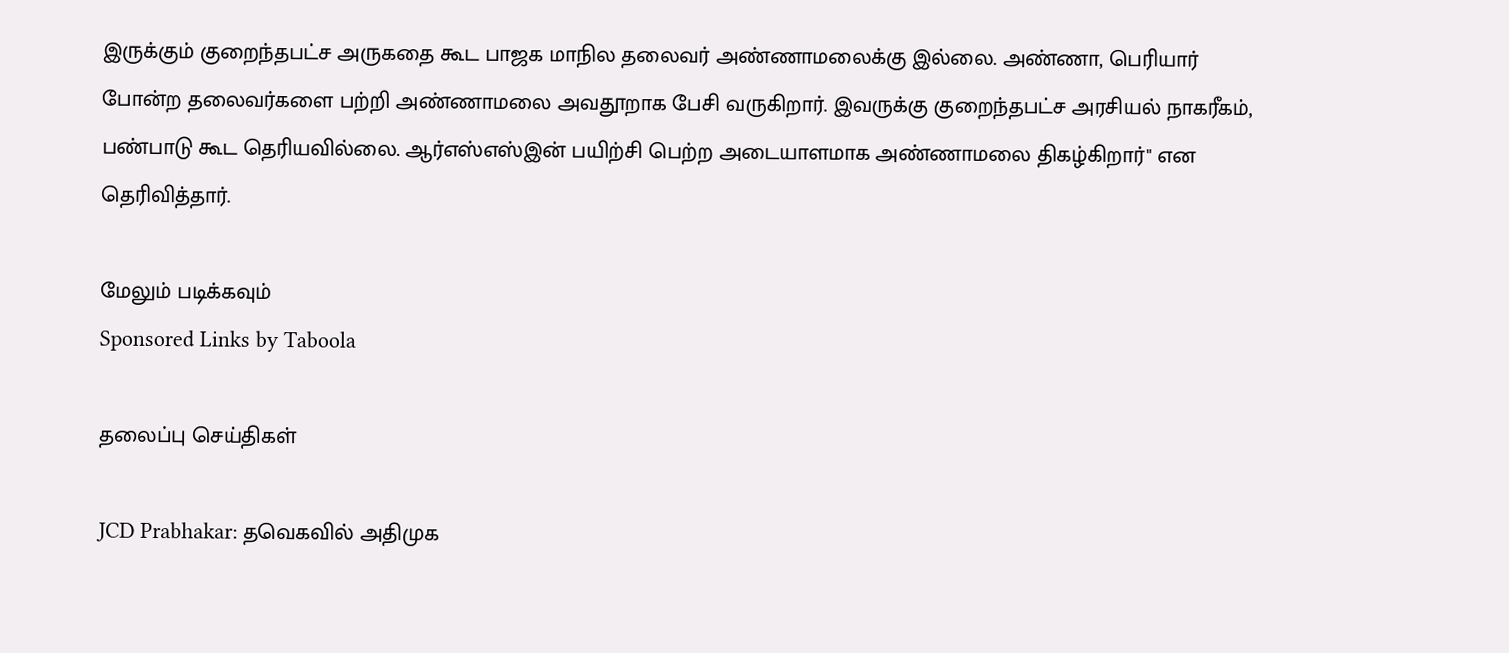இருக்கும் குறைந்தபட்ச அருகதை கூட பாஜக மாநில தலைவர் அண்ணாமலைக்கு இல்லை. அண்ணா, பெரியார் போன்ற தலைவர்களை பற்றி அண்ணாமலை அவதூறாக பேசி வருகிறார். இவருக்கு குறைந்தபட்ச அரசியல் நாகரீகம், பண்பாடு கூட தெரியவில்லை. ஆர்எஸ்எஸ்இன் பயிற்சி பெற்ற அடையாளமாக அண்ணாமலை திகழ்கிறார்" என தெரிவித்தார்.

மேலும் படிக்கவும்
Sponsored Links by Taboola

தலைப்பு செய்திகள்

JCD Prabhakar: தவெகவில் அதிமுக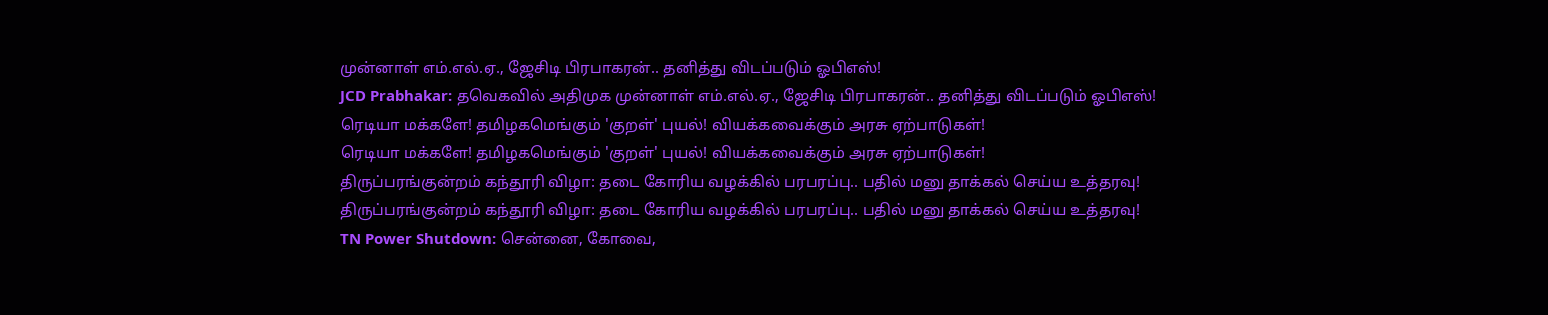முன்னாள் எம்.எல்.ஏ., ஜேசிடி பிரபாகரன்.. தனித்து விடப்படும் ஓபிஎஸ்!
JCD Prabhakar: தவெகவில் அதிமுக முன்னாள் எம்.எல்.ஏ., ஜேசிடி பிரபாகரன்.. தனித்து விடப்படும் ஓபிஎஸ்!
ரெடியா மக்களே! தமிழகமெங்கும் 'குறள்' புயல்! வியக்கவைக்கும் அரசு ஏற்பாடுகள்!
ரெடியா மக்களே! தமிழகமெங்கும் 'குறள்' புயல்! வியக்கவைக்கும் அரசு ஏற்பாடுகள்!
திருப்பரங்குன்றம் கந்தூரி விழா: தடை கோரிய வழக்கில் பரபரப்பு.. பதில் மனு தாக்கல் செய்ய உத்தரவு!
திருப்பரங்குன்றம் கந்தூரி விழா: தடை கோரிய வழக்கில் பரபரப்பு.. பதில் மனு தாக்கல் செய்ய உத்தரவு!
TN Power Shutdown: சென்னை, கோவை,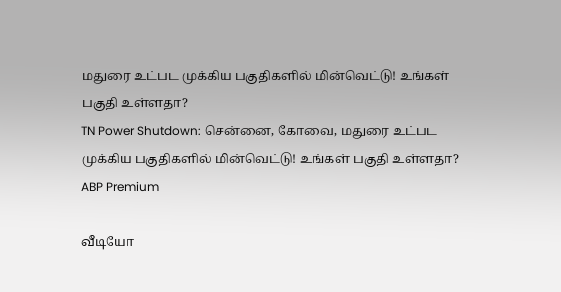மதுரை உட்பட முக்கிய பகுதிகளில் மின்வெட்டு! உங்கள் பகுதி உள்ளதா?
TN Power Shutdown: சென்னை, கோவை, மதுரை உட்பட முக்கிய பகுதிகளில் மின்வெட்டு! உங்கள் பகுதி உள்ளதா?
ABP Premium

வீடியோ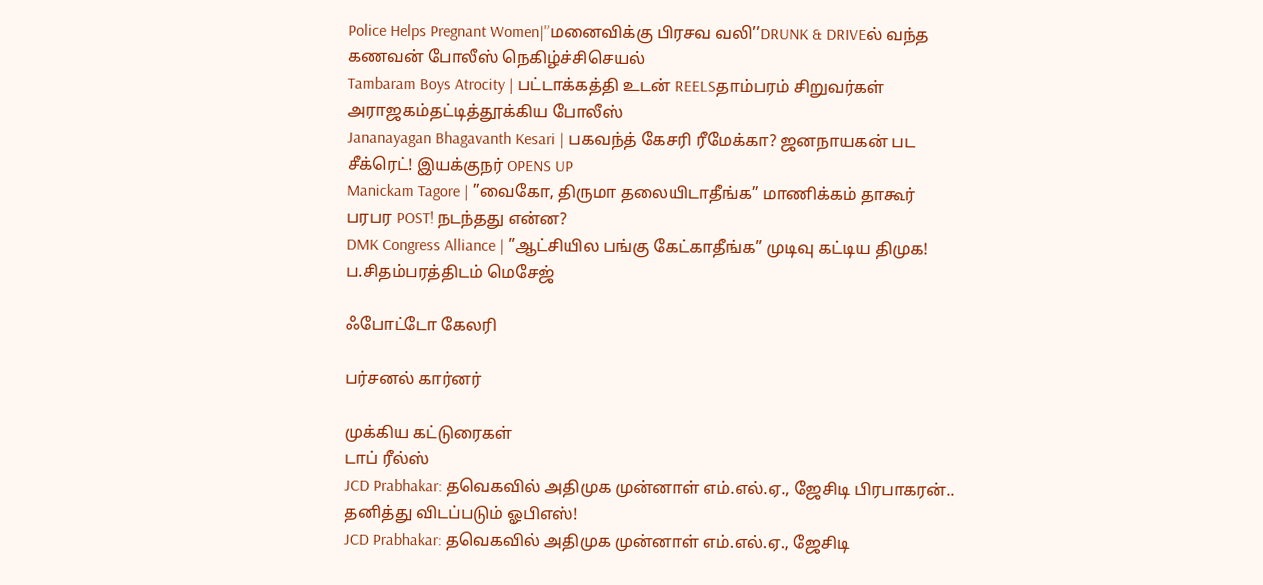Police Helps Pregnant Women|'’மனைவிக்கு பிரசவ வலி’’DRUNK & DRIVEல் வந்த கணவன் போலீஸ் நெகிழ்ச்சிசெயல்
Tambaram Boys Atrocity | பட்டாக்கத்தி உடன் REELSதாம்பரம் சிறுவர்கள் அராஜகம்தட்டித்தூக்கிய போலீஸ்
Jananayagan Bhagavanth Kesari | பகவந்த் கேசரி ரீமேக்கா? ஜனநாயகன் பட சீக்ரெட்! இயக்குநர் OPENS UP
Manickam Tagore | ”வைகோ, திருமா தலையிடாதீங்க” மாணிக்கம் தாகூர் பரபர POST! நடந்தது என்ன?
DMK Congress Alliance | ”ஆட்சியில பங்கு கேட்காதீங்க” முடிவு கட்டிய திமுக! ப.சிதம்பரத்திடம் மெசேஜ்

ஃபோட்டோ கேலரி

பர்சனல் கார்னர்

முக்கிய கட்டுரைகள்
டாப் ரீல்ஸ்
JCD Prabhakar: தவெகவில் அதிமுக முன்னாள் எம்.எல்.ஏ., ஜேசிடி பிரபாகரன்.. தனித்து விடப்படும் ஓபிஎஸ்!
JCD Prabhakar: தவெகவில் அதிமுக முன்னாள் எம்.எல்.ஏ., ஜேசிடி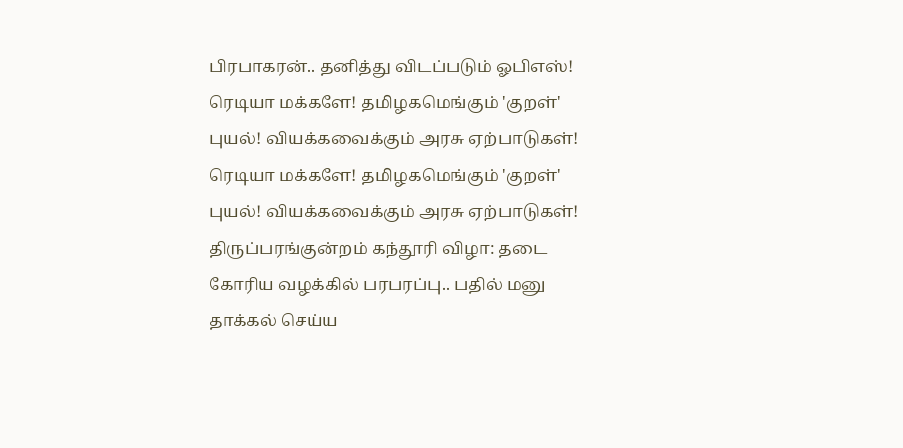பிரபாகரன்.. தனித்து விடப்படும் ஓபிஎஸ்!
ரெடியா மக்களே! தமிழகமெங்கும் 'குறள்' புயல்! வியக்கவைக்கும் அரசு ஏற்பாடுகள்!
ரெடியா மக்களே! தமிழகமெங்கும் 'குறள்' புயல்! வியக்கவைக்கும் அரசு ஏற்பாடுகள்!
திருப்பரங்குன்றம் கந்தூரி விழா: தடை கோரிய வழக்கில் பரபரப்பு.. பதில் மனு தாக்கல் செய்ய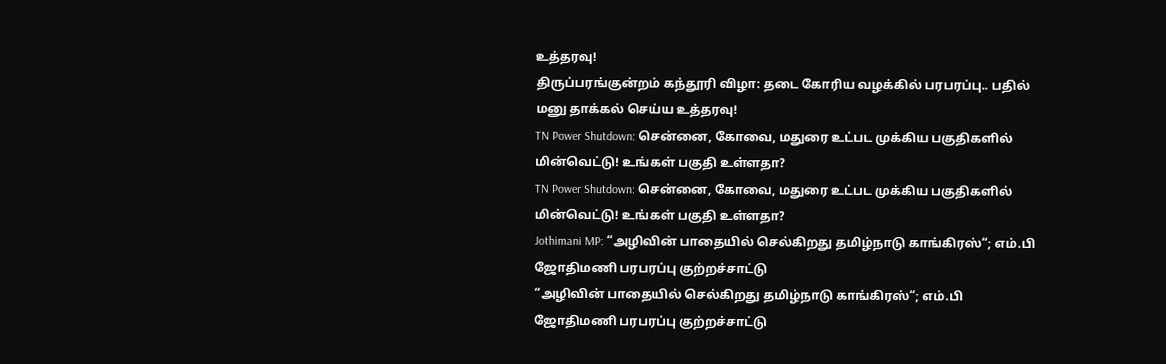உத்தரவு!
திருப்பரங்குன்றம் கந்தூரி விழா: தடை கோரிய வழக்கில் பரபரப்பு.. பதில் மனு தாக்கல் செய்ய உத்தரவு!
TN Power Shutdown: சென்னை, கோவை, மதுரை உட்பட முக்கிய பகுதிகளில் மின்வெட்டு! உங்கள் பகுதி உள்ளதா?
TN Power Shutdown: சென்னை, கோவை, மதுரை உட்பட முக்கிய பகுதிகளில் மின்வெட்டு! உங்கள் பகுதி உள்ளதா?
Jothimani MP: “அழிவின் பாதையில் செல்கிறது தமிழ்நாடு காங்கிரஸ்“; எம்.பி ஜோதிமணி பரபரப்பு குற்றச்சாட்டு
“அழிவின் பாதையில் செல்கிறது தமிழ்நாடு காங்கிரஸ்“; எம்.பி ஜோதிமணி பரபரப்பு குற்றச்சாட்டு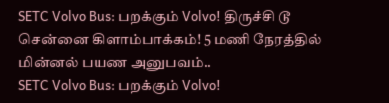SETC Volvo Bus: பறக்கும் Volvo! திருச்சி டூ சென்னை கிளாம்பாக்கம்! 5 மணி நேரத்தில் மின்னல் பயண அனுபவம்..
SETC Volvo Bus: பறக்கும் Volvo!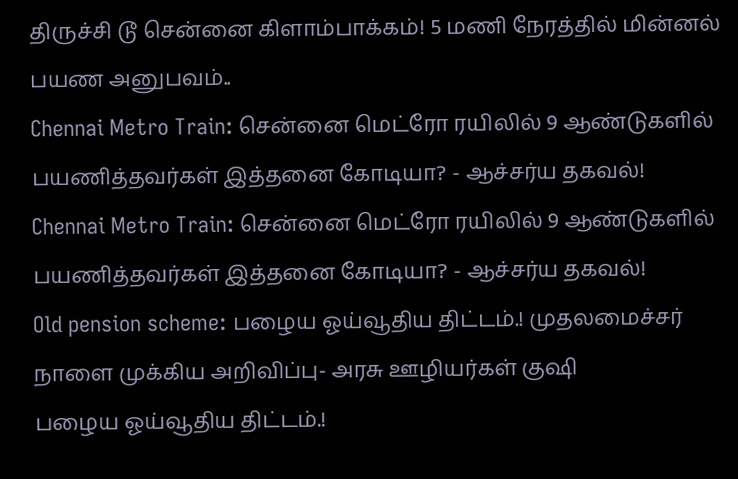திருச்சி டூ சென்னை கிளாம்பாக்கம்! 5 மணி நேரத்தில் மின்னல் பயண அனுபவம்..
Chennai Metro Train: சென்னை மெட்ரோ ரயிலில் 9 ஆண்டுகளில் பயணித்தவர்கள் இத்தனை கோடியா? - ஆச்சர்ய தகவல்!
Chennai Metro Train: சென்னை மெட்ரோ ரயிலில் 9 ஆண்டுகளில் பயணித்தவர்கள் இத்தனை கோடியா? - ஆச்சர்ய தகவல்!
Old pension scheme: பழைய ஓய்வூதிய திட்டம்.! முதலமைச்சர் நாளை முக்கிய அறிவிப்பு- அரசு ஊழியர்கள் குஷி
பழைய ஓய்வூதிய திட்டம்.!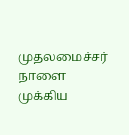முதலமைச்சர் நாளை முக்கிய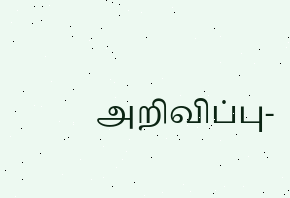அறிவிப்பு-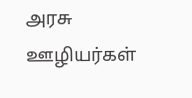அரசு ஊழியர்கள்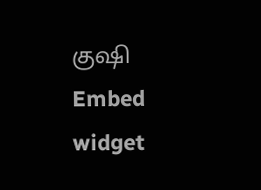குஷி
Embed widget